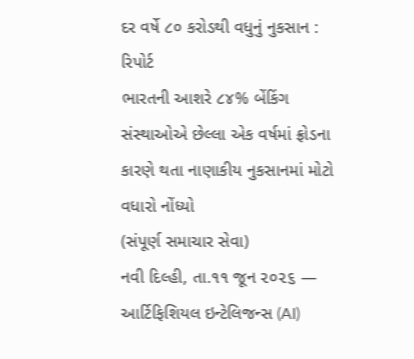દર વર્ષે ૮૦ કરોડથી વધુનું નુકસાન : રિપોર્ટ
ભારતની આશરે ૮૪% બેંકિંગ સંસ્થાઓએ છેલ્લા એક વર્ષમાં ફ્રોડના કારણે થતા નાણાકીય નુકસાનમાં મોટો વધારો નોંધ્યો
(સંપૂર્ણ સમાચાર સેવા)
નવી દિલ્હી, તા.૧૧ જૂન ૨૦૨૬ — આર્ટિફિશિયલ ઇન્ટેલિજન્સ (AI)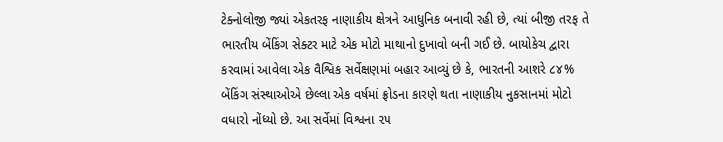ટેક્નોલોજી જ્યાં એકતરફ નાણાકીય ક્ષેત્રને આધુનિક બનાવી રહી છે, ત્યાં બીજી તરફ તે ભારતીય બેંકિંગ સેક્ટર માટે એક મોટો માથાનો દુખાવો બની ગઈ છે. બાયોકેચ દ્વારા કરવામાં આવેલા એક વૈશ્વિક સર્વેક્ષણમાં બહાર આવ્યું છે કે, ભારતની આશરે ૮૪% બેંકિંગ સંસ્થાઓએ છેલ્લા એક વર્ષમાં ફ્રોડના કારણે થતા નાણાકીય નુકસાનમાં મોટો વધારો નોંધ્યો છે. આ સર્વેમાં વિશ્વના ૨૫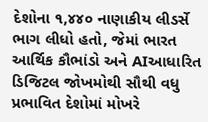દેશોના ૧,૪૪૦ નાણાકીય લીડર્સે ભાગ લીધો હતો, જેમાં ભારત આર્થિક કૌભાંડો અને AIઆધારિત ડિજિટલ જોખમોથી સૌથી વધુ પ્રભાવિત દેશોમાં મોખરે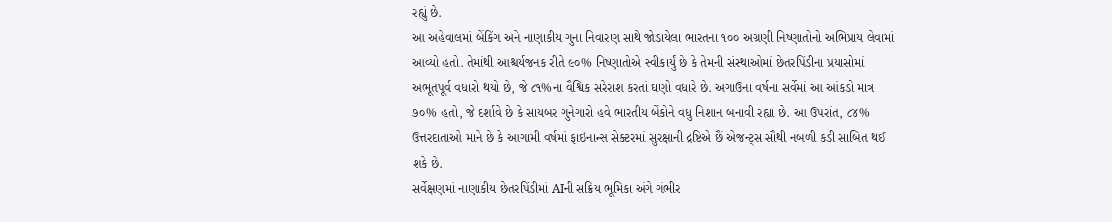રહ્યું છે.
આ અહેવાલમાં બેંકિંગ અને નાણાકીય ગુના નિવારણ સાથે જોડાયેલા ભારતના ૧૦૦ અગ્રણી નિષ્ણાતોનો અભિપ્રાય લેવામાં આવ્યો હતો. તેમાંથી આશ્ચર્યજનક રીતે ૯૦% નિષ્ણાતોએ સ્વીકાર્યું છે કે તેમની સંસ્થાઓમાં છેતરપિંડીના પ્રયાસોમાં અભૂતપૂર્વ વધારો થયો છે, જે ૮૧%ના વૈશ્વિક સરેરાશ કરતાં ઘણો વધારે છે. અગાઉના વર્ષના સર્વેમાં આ આંકડો માત્ર ૭૦% હતો, જે દર્શાવે છે કે સાયબર ગુનેગારો હવે ભારતીય બેંકોને વધુ નિશાન બનાવી રહ્યા છે. આ ઉપરાંત, ૮૪% ઉત્તરદાતાઓ માને છે કે આગામી વર્ષમાં ફાઇનાન્સ સેક્ટરમાં સુરક્ષાની દ્રષ્ટિએ છૈં એજન્ટ્સ સૌથી નબળી કડી સાબિત થઈ શકે છે.
સર્વેક્ષણમાં નાણાકીય છેતરપિંડીમાં AIની સક્રિય ભૂમિકા અંગે ગંભીર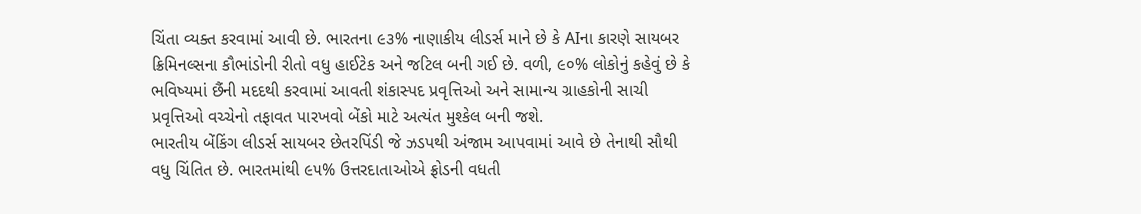ચિંતા વ્યક્ત કરવામાં આવી છે. ભારતના ૯૩% નાણાકીય લીડર્સ માને છે કે AIના કારણે સાયબર ક્રિમિનલ્સના કૌભાંડોની રીતો વધુ હાઈટેક અને જટિલ બની ગઈ છે. વળી, ૯૦% લોકોનું કહેવું છે કે ભવિષ્યમાં છૈંની મદદથી કરવામાં આવતી શંકાસ્પદ પ્રવૃત્તિઓ અને સામાન્ય ગ્રાહકોની સાચી પ્રવૃત્તિઓ વચ્ચેનો તફાવત પારખવો બેંકો માટે અત્યંત મુશ્કેલ બની જશે.
ભારતીય બેંકિંગ લીડર્સ સાયબર છેતરપિંડી જે ઝડપથી અંજામ આપવામાં આવે છે તેનાથી સૌથી વધુ ચિંતિત છે. ભારતમાંથી ૯૫% ઉત્તરદાતાઓએ ફ્રોડની વધતી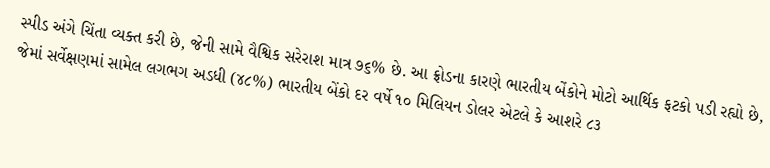સ્પીડ અંગે ચિંતા વ્યક્ત કરી છે, જેની સામે વૈશ્વિક સરેરાશ માત્ર ૭૬% છે. આ ફ્રોડના કારણે ભારતીય બેંકોને મોટો આર્થિક ફટકો પડી રહ્યો છે, જેમાં સર્વેક્ષણમાં સામેલ લગભગ અડધી (૪૮%) ભારતીય બેંકો દર વર્ષે ૧૦ મિલિયન ડોલર એટલે કે આશરે ૮૩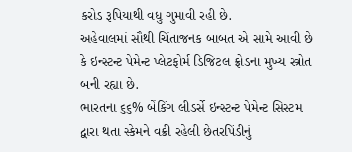કરોડ રૂપિયાથી વધુ ગુમાવી રહી છે.
અહેવાલમાં સૌથી ચિંતાજનક બાબત એ સામે આવી છે કે ઇન્સ્ટન્ટ પેમેન્ટ પ્લેટફોર્મ ડિજિટલ ફ્રોડના મુખ્ય સ્ત્રોત બની રહ્યા છે.
ભારતના ૬૬% બેંકિંગ લીડર્સે ઇન્સ્ટન્ટ પેમેન્ટ સિસ્ટમ દ્વારા થતા સ્કેમને વક્રી રહેલી છેતરપિંડીનું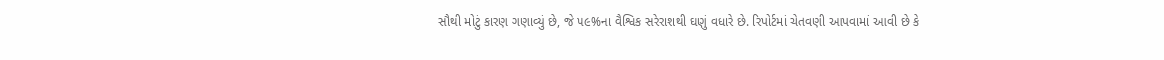સૌથી મોટું કારણ ગણાવ્યું છે, જે ૫૯%ના વૈશ્વિક સરેરાશથી ઘણું વધારે છે. રિપોર્ટમાં ચેતવણી આપવામાં આવી છે કે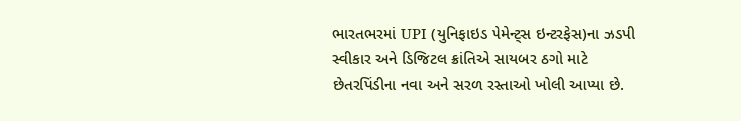ભારતભરમાં UPI (યુનિફાઇડ પેમેન્ટ્સ ઇન્ટરફેસ)ના ઝડપી સ્વીકાર અને ડિજિટલ ક્રાંતિએ સાયબર ઠગો માટે છેતરપિંડીના નવા અને સરળ રસ્તાઓ ખોલી આપ્યા છે.